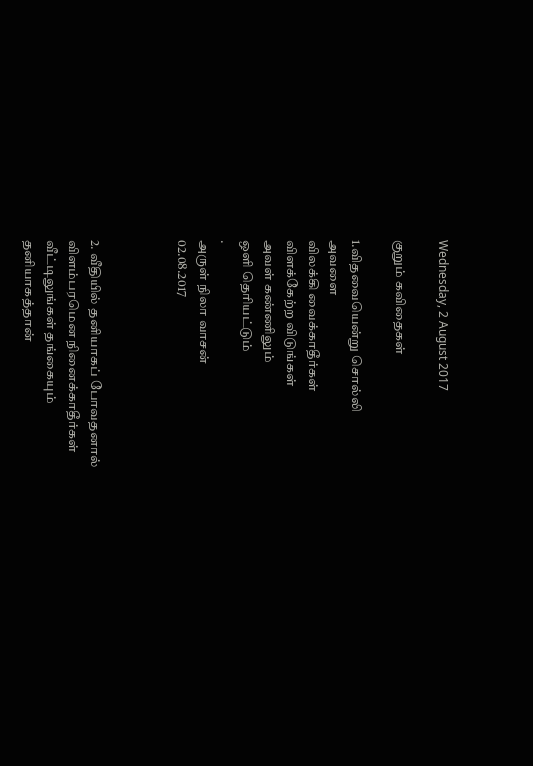Wednesday, 2 August 2017

குறும் கவிதைகள்

1.விதவையென்று சொல்லி
அவளை
விலக்கி வைக்காதீர்கள்
விளக்கேற்ற விடுங்கள்
அவள் கண்ணிலும்
ஒளி தெரியட்டும்
.
அருள் நிலா வாசன்
02.08.2017



2. வீதியில் தனியாகப் போவதனால்
விளம்பரமென நினைக்காதீர்கள்
வீட்டிலுங்கள் தங்கையும்
தனியாகத்தான்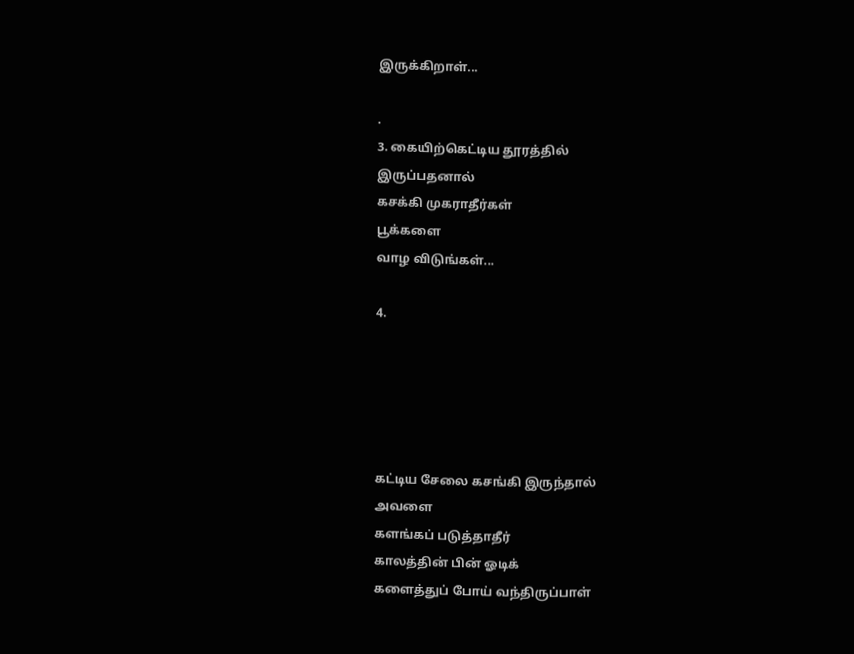இருக்கிறாள்...

.
3. கையிற்கெட்டிய தூரத்தில்
இருப்பதனால்
கசக்கி முகராதீர்கள்
பூக்களை
வாழ விடுங்கள்...

4.





கட்டிய சேலை கசங்கி இருந்தால்
அவளை
களங்கப் படுத்தாதீர்
காலத்தின் பின் ஓடிக்
களைத்துப் போய் வந்திருப்பாள்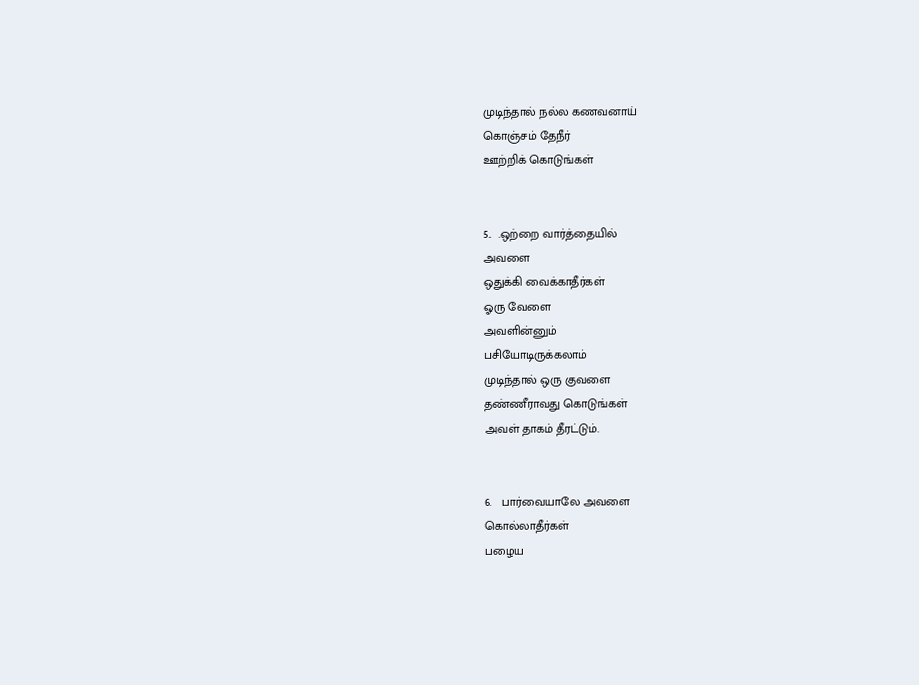முடிந்தால் நல்ல கணவனாய்
கொஞ்சம் தேநீர்
ஊற்றிக் கொடுங்கள்


5..  .ஒற்றை வார்த்தையில்
அவளை
ஒதுக்கி வைக்காதீர்கள்
ஓரு வேளை
அவளின்னும்
பசியோடிருக்கலாம்
முடிந்தால் ஒரு குவளை
தண்ணீராவது கொடுங்கள்
அவள் தாகம் தீரட்டும்.


6.   பார்வையாலே அவளை
கொல்லாதீர்கள்
பழைய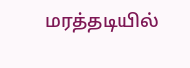மரத்தடியில்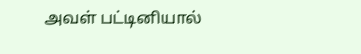அவள் பட்டினியால்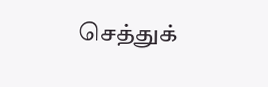செத்துக்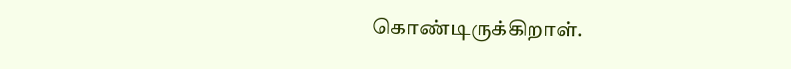கொண்டிருக்கிறாள்.